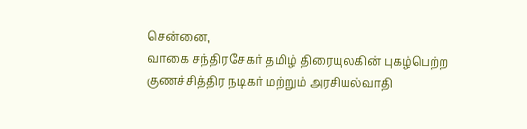சென்னை,
வாகை சந்திரசேகர் தமிழ் திரையுலகின் புகழ்பெற்ற குணச்சித்திர நடிகர் மற்றும் அரசியல்வாதி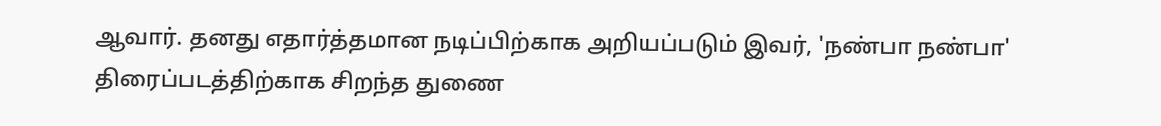ஆவார். தனது எதார்த்தமான நடிப்பிற்காக அறியப்படும் இவர், 'நண்பா நண்பா' திரைப்படத்திற்காக சிறந்த துணை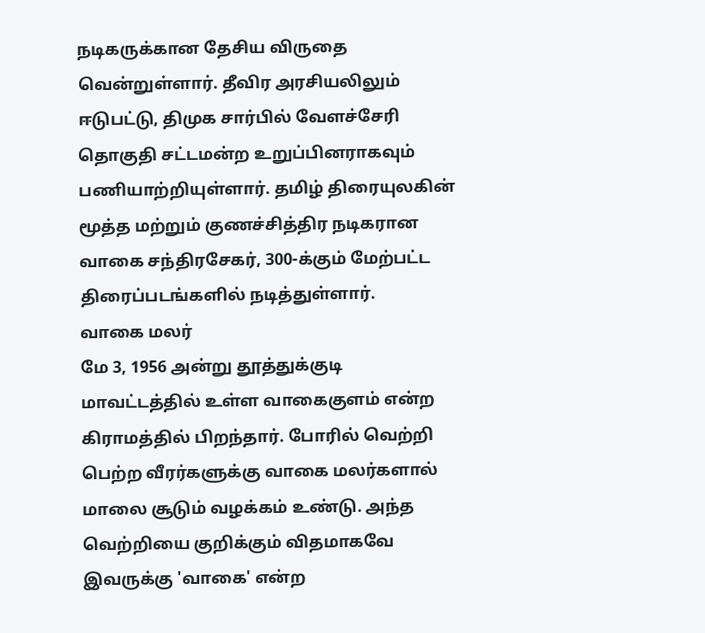நடிகருக்கான தேசிய விருதை வென்றுள்ளார். தீவிர அரசியலிலும் ஈடுபட்டு, திமுக சார்பில் வேளச்சேரி தொகுதி சட்டமன்ற உறுப்பினராகவும் பணியாற்றியுள்ளார். தமிழ் திரையுலகின் மூத்த மற்றும் குணச்சித்திர நடிகரான வாகை சந்திரசேகர், 300-க்கும் மேற்பட்ட திரைப்படங்களில் நடித்துள்ளார்.
வாகை மலர்
மே 3, 1956 அன்று தூத்துக்குடி மாவட்டத்தில் உள்ள வாகைகுளம் என்ற கிராமத்தில் பிறந்தார். போரில் வெற்றி பெற்ற வீரர்களுக்கு வாகை மலர்களால் மாலை சூடும் வழக்கம் உண்டு. அந்த வெற்றியை குறிக்கும் விதமாகவே இவருக்கு 'வாகை' என்ற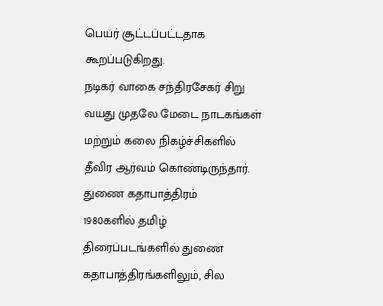பெயர் சூட்டப்பட்டதாக கூறப்படுகிறது.
நடிகர் வாகை சந்திரசேகர் சிறு வயது முதலே மேடை நாடகங்கள் மற்றும் கலை நிகழ்ச்சிகளில் தீவிர ஆர்வம் கொண்டிருந்தார்.
துணை கதாபாத்திரம்
1980களில் தமிழ் திரைப்படங்களில் துணை கதாபாத்திரங்களிலும், சில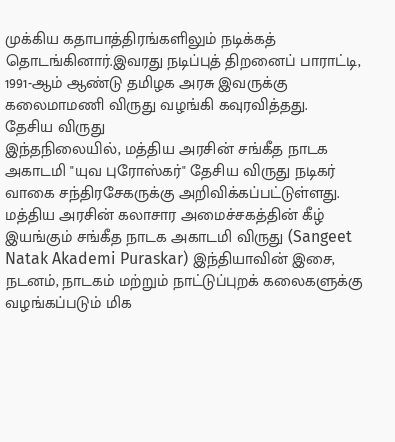முக்கிய கதாபாத்திரங்களிலும் நடிக்கத் தொடங்கினார்.இவரது நடிப்புத் திறனைப் பாராட்டி, 1991-ஆம் ஆண்டு தமிழக அரசு இவருக்கு கலைமாமணி விருது வழங்கி கவுரவித்தது.
தேசிய விருது
இந்தநிலையில், மத்திய அரசின் சங்கீத நாடக அகாடமி "யுவ புரோஸ்கர்" தேசிய விருது நடிகர் வாகை சந்திரசேகருக்கு அறிவிக்கப்பட்டுள்ளது. மத்திய அரசின் கலாசார அமைச்சகத்தின் கீழ் இயங்கும் சங்கீத நாடக அகாடமி விருது (Sangeet Natak Akademi Puraskar) இந்தியாவின் இசை, நடனம், நாடகம் மற்றும் நாட்டுப்புறக் கலைகளுக்கு வழங்கப்படும் மிக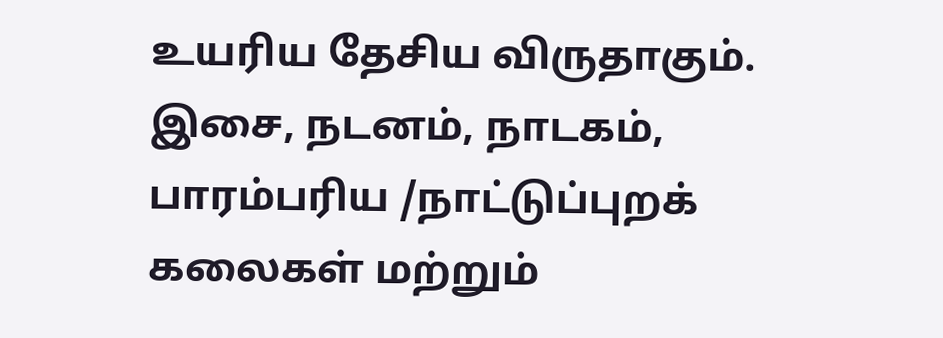உயரிய தேசிய விருதாகும்.
இசை, நடனம், நாடகம், பாரம்பரிய /நாட்டுப்புறக் கலைகள் மற்றும்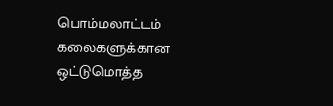பொம்மலாட்டம் கலைகளுக்கான ஒட்டுமொத்த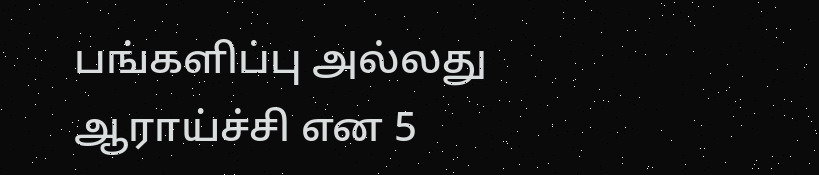பங்களிப்பு அல்லது ஆராய்ச்சி என 5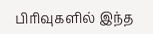பிரிவுகளில் இந்த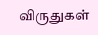விருதுகள்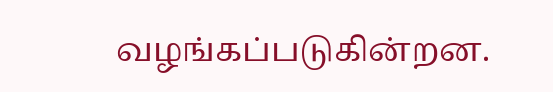வழங்கப்படுகின்றன.